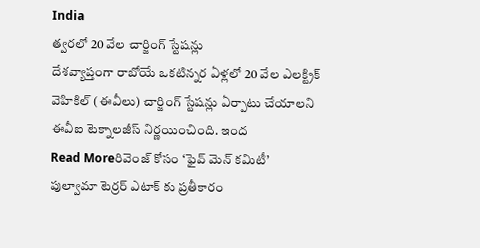India
త్వరలో 20 వేల చార్జింగ్ స్టేషన్లు
దేశవ్యాప్తంగా రాబోయే ఒకటిన్నర ఏళ్లలో 20 వేల ఎలక్ట్రిక్ వెహికిల్ (ఈవీలు) చార్జింగ్ స్టేషన్లు ఏర్పాటు చేయాలని ఈవీఐ టెక్నాలజీస్ నిర్ణయించింది. ఇంద
Read Moreరివెంజ్ కోసం ‘ఫైవ్ మెన్ కమిటీ’
పుల్వామా టెర్రర్ ఎటాక్ కు ప్రతీకారం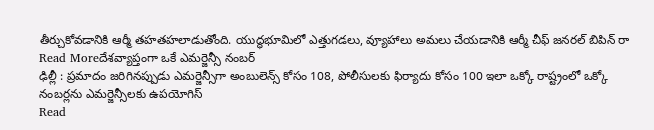తీర్చుకోవడానికి ఆర్మీ తహతహలాడుతోంది. యుద్ధభూమిలో ఎత్తుగడలు, వ్యూహాలు అమలు చేయడానికి ఆర్మీ చీఫ్ జనరల్ బిపిన్ రా
Read Moreదేశవ్యాప్తంగా ఒకే ఎమర్జెన్సీ నంబర్
ఢిల్లీ : ప్రమాదం జరిగినప్పుడు ఎమర్జెన్సీగా అంబులెన్స్ కోసం 108, పోలీసులకు ఫిర్యాదు కోసం 100 ఇలా ఒక్కో రాష్ట్రంలో ఒక్కో నంబర్లను ఎమర్జెన్సీలకు ఉపయోగిస్
Read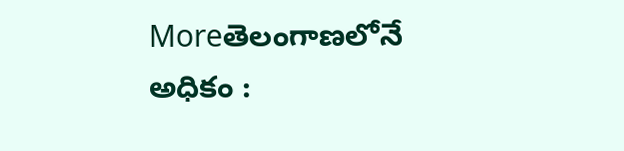Moreతెలంగాణలోనే అధికం :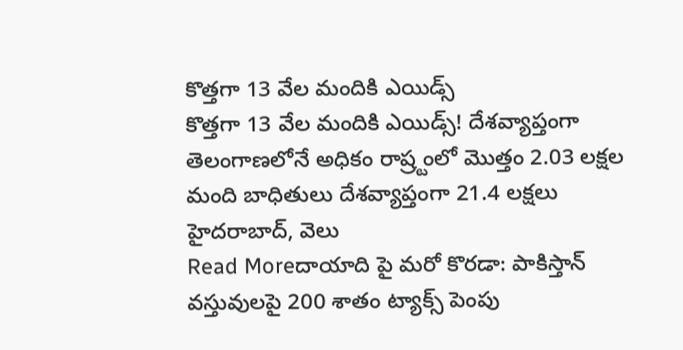కొత్తగా 13 వేల మందికి ఎయిడ్స్
కొత్తగా 13 వేల మందికి ఎయిడ్స్! దేశవ్యాప్తంగా తెలంగాణలోనే అధికం రాష్ర్టంలో మొత్తం 2.03 లక్షల మంది బాధితులు దేశవ్యాప్తంగా 21.4 లక్షలు హైదరాబాద్, వెలు
Read Moreదాయాది పై మరో కొరడా: పాకిస్తాన్ వస్తువులపై 200 శాతం ట్యాక్స్ పెంపు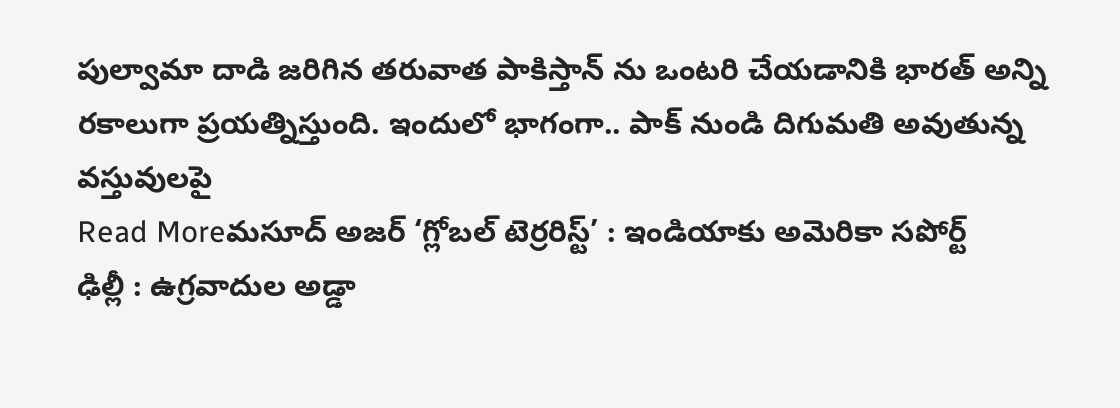పుల్వామా దాడి జరిగిన తరువాత పాకిస్తాన్ ను ఒంటరి చేయడానికి భారత్ అన్ని రకాలుగా ప్రయత్నిస్తుంది. ఇందులో భాగంగా.. పాక్ నుండి దిగుమతి అవుతున్న వస్తువులపై
Read Moreమసూద్ అజర్ ‘గ్లోబల్ టెర్రరిస్ట్’ : ఇండియాకు అమెరికా సపోర్ట్
ఢిల్లీ : ఉగ్రవాదుల అడ్డా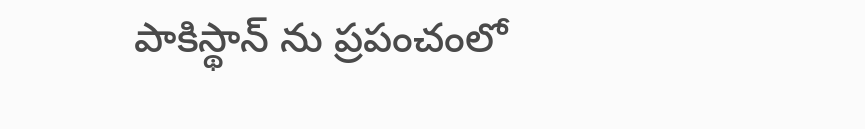పాకిస్థాన్ ను ప్రపంచంలో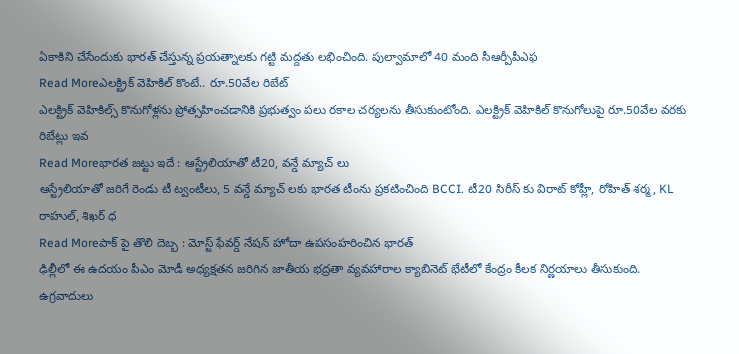ఏకాకిని చేసేందుకు భారత్ చేస్తున్న ప్రయత్నాలకు గట్టి మద్దతు లభించింది. పుల్వామాలో 40 మంది సీఆర్పీపీఎఫ
Read Moreఎలక్ట్రిక్ వెహికిల్ కొంటే.. రూ.50వేల రిబేట్
ఎలక్ట్రిక్ వెహికిల్స్ కొనుగోళ్లను ప్రోత్సహించడానికి ప్రభుత్వం పలు రకాల చర్యలను తీసుకుంటోంది. ఎలక్ట్రిక్ వెహికిల్ కొనుగోలుపై రూ.50వేల వరకు రిబేట్లు ఇవ
Read Moreభారత జట్టు ఇదే : ఆస్ట్రేలియాతో టీ20, వన్డే మ్యాచ్ లు
ఆస్ట్రేలియాతో జరిగే రెండు టీ ట్వంటీలు, 5 వన్డే మ్యాచ్ లకు భారత టీంను ప్రకటించింది BCCI. టీ20 సిరీస్ కు విరాట్ కోహ్లీ, రోహిత్ శర్మ, KL రాహుల్, శిఖర్ ధ
Read Moreపాక్ పై తొలి దెబ్బ : మోస్ట్ ఫేవర్డ్ నేషన్ హోదా ఉపసంహరించిన భారత్
ఢిల్లీలో ఈ ఉదయం పీఎం మోడీ అధ్యక్షతన జరిగిన జాతీయ భద్రతా వ్యవహారాల క్యాబినెట్ భేటీలో కేంద్రం కీలక నిర్ణయాలు తీసుకుంది. ఉగ్రవాదులు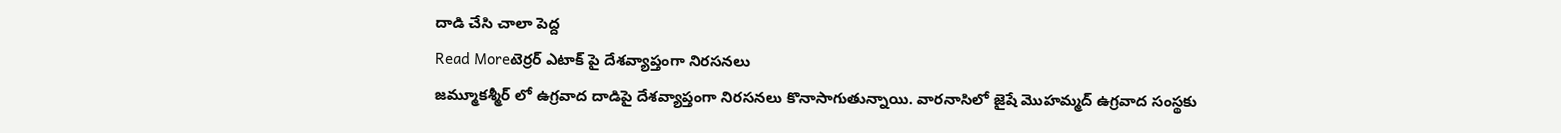దాడి చేసి చాలా పెద్ద
Read Moreటెర్రర్ ఎటాక్ పై దేశవ్యాప్తంగా నిరసనలు
జమ్మూకశ్మీర్ లో ఉగ్రవాద దాడిపై దేశవ్యాప్తంగా నిరసనలు కొనాసాగుతున్నాయి. వారనాసిలో జైషే మొహమ్మద్ ఉగ్రవాద సంస్థకు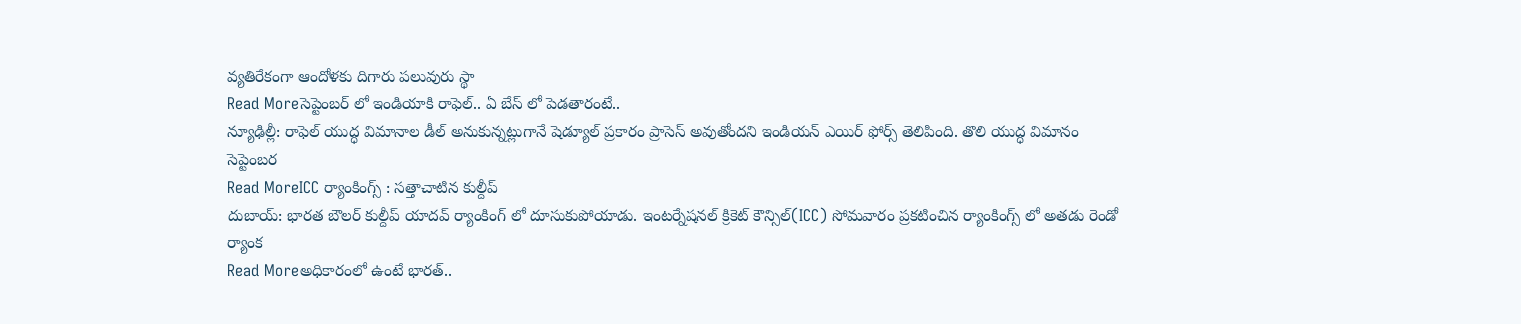వ్యతిరేకంగా ఆందోళకు దిగారు పలువురు స్థా
Read Moreసెప్టెంబర్ లో ఇండియాకి రాఫెల్.. ఏ బేస్ లో పెడతారంటే..
న్యూఢిల్లీ: రాఫెల్ యుద్ధ విమానాల డీల్ అనుకున్నట్లుగానే షెడ్యూల్ ప్రకారం ప్రాసెస్ అవుతోందని ఇండియన్ ఎయిర్ ఫోర్స్ తెలిపింది. తొలి యుద్ధ విమానం సెప్టెంబర
Read MoreICC ర్యాంకింగ్స్ : సత్తాచాటిన కుల్దీప్
దుబాయ్: భారత బౌలర్ కుల్దీప్ యాదవ్ ర్యాంకింగ్ లో దూసుకుపోయాడు. ఇంటర్నేషనల్ క్రికెట్ కౌన్సిల్(ICC) సోమవారం ప్రకటించిన ర్యాంకింగ్స్ లో అతడు రెండో ర్యాంక
Read Moreఅధికారంలో ఉంటే భారత్..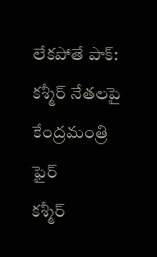లేకపోతే పాక్: కశ్మీర్ నేతలపై కేంద్రమంత్రి ఫైర్
కశ్మీర్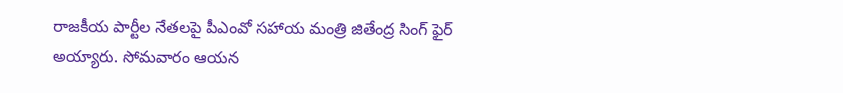రాజకీయ పార్టీల నేతలపై పీఎంవో సహాయ మంత్రి జితేంద్ర సింగ్ ఫైర్ అయ్యారు. సోమవారం ఆయన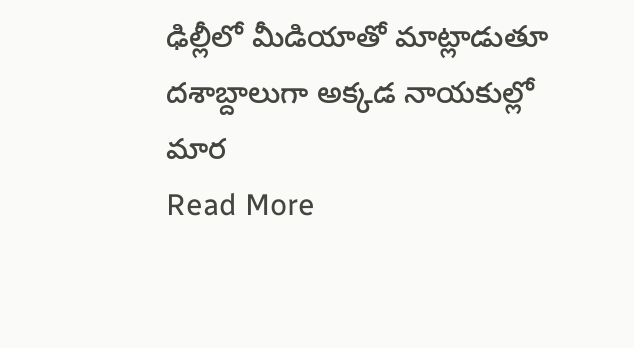ఢిల్లీలో మీడియాతో మాట్లాడుతూ దశాబ్దాలుగా అక్కడ నాయకుల్లో మార
Read More